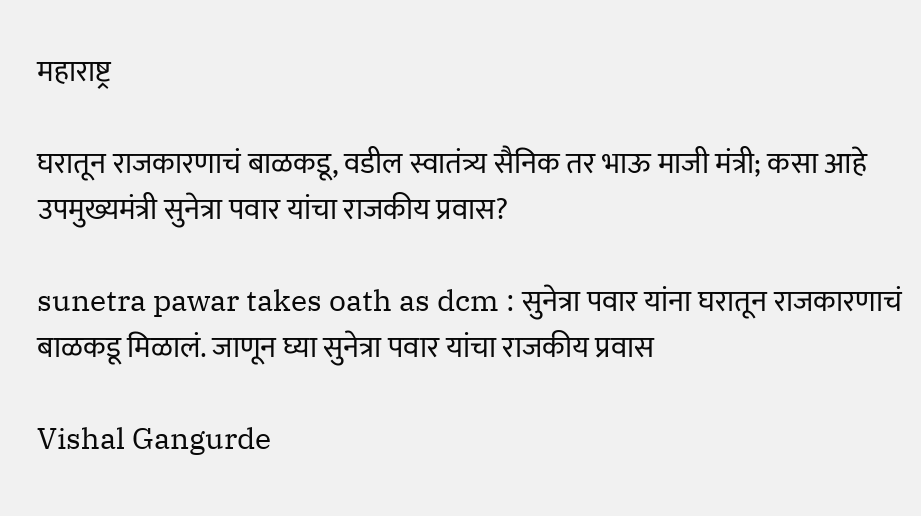महाराष्ट्र

घरातून राजकारणाचं बाळकडू, वडील स्वातंत्र्य सैनिक तर भाऊ माजी मंत्री; कसा आहे उपमुख्यमंत्री सुनेत्रा पवार यांचा राजकीय प्रवास?

sunetra pawar takes oath as dcm : सुनेत्रा पवार यांना घरातून राजकारणाचं बाळकडू मिळालं. जाणून घ्या सुनेत्रा पवार यांचा राजकीय प्रवास

Vishal Gangurde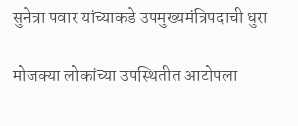सुनेत्रा पवार यांच्याकडे उपमुख्यमंत्रिपदाची धुरा

मोजक्या लोकांच्या उपस्थितीत आटोपला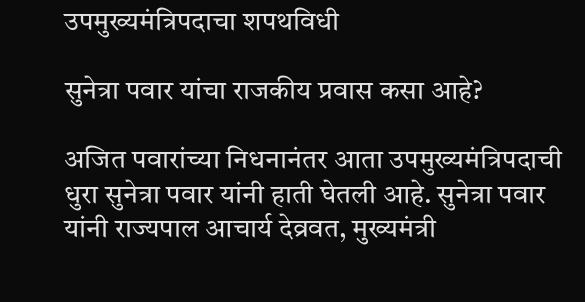उपमुख्यमंत्रिपदाचा शपथविधी

सुनेत्रा पवार यांचा राजकीय प्रवास कसा आहे?

अजित पवारांच्या निधनानंतर आता उपमुख्यमंत्रिपदाची धुरा सुनेत्रा पवार यांनी हाती घेतली आहे. सुनेत्रा पवार यांनी राज्यपाल आचार्य देव्रवत, मुख्यमंत्री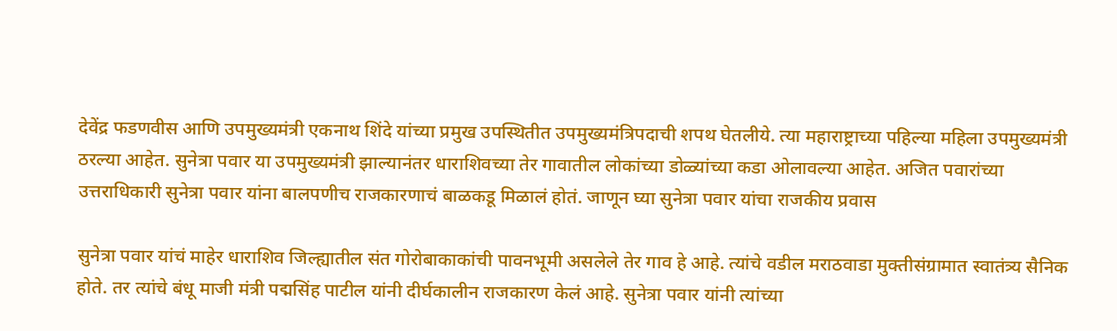देवेंद्र फडणवीस आणि उपमुख्यमंत्री एकनाथ शिंदे यांच्या प्रमुख उपस्थितीत उपमुख्यमंत्रिपदाची शपथ घेतलीये. त्या महाराष्ट्राच्या पहिल्या महिला उपमुख्यमंत्री ठरल्या आहेत. सुनेत्रा पवार या उपमुख्यमंत्री झाल्यानंतर धाराशिवच्या तेर गावातील लोकांच्या डोळ्यांच्या कडा ओलावल्या आहेत. अजित पवारांच्या उत्तराधिकारी सुनेत्रा पवार यांना बालपणीच राजकारणाचं बाळकडू मिळालं होतं. जाणून घ्या सुनेत्रा पवार यांचा राजकीय प्रवास

सुनेत्रा पवार यांचं माहेर धाराशिव जिल्ह्यातील संत गोरोबाकाकांची पावनभूमी असलेले तेर गाव हे आहे. त्यांचे वडील मराठवाडा मुक्तीसंग्रामात स्वातंत्र्य सैनिक होते. तर त्यांचे बंधू माजी मंत्री पद्मसिंह पाटील यांनी दीर्घकालीन राजकारण केलं आहे. सुनेत्रा पवार यांनी त्यांच्या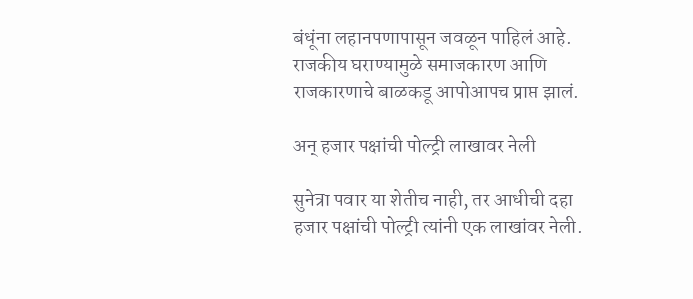बंधूंना लहानपणापासून जवळून पाहिलं आहे. राजकीय घराण्यामुळे समाजकारण आणि राजकारणाचे बाळकडू आपोआपच प्राप्त झालं.

अन् हजार पक्षांची पोल्ट्री लाखावर नेली

सुनेत्रा पवार या शेतीच नाही, तर आधीची दहा हजार पक्षांची पोल्ट्री त्यांनी एक लाखांवर नेली.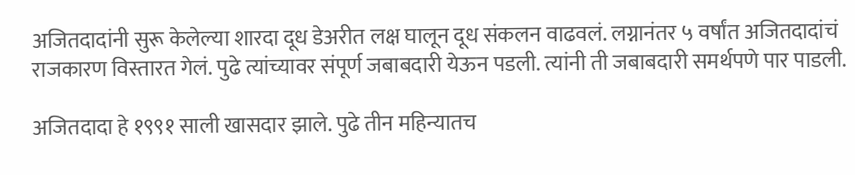अजितदादांनी सुरू केलेल्या शारदा दूध डेअरीत लक्ष घालून दूध संकलन वाढवलं. लग्नानंतर ५ वर्षांत अजितदादांचं राजकारण विस्तारत गेलं. पुढे त्यांच्यावर संपूर्ण जबाबदारी येऊन पडली. त्यांनी ती जबाबदारी समर्थपणे पार पाडली.

अजितदादा हे १९९१ साली खासदार झाले. पुढे तीन महिन्यातच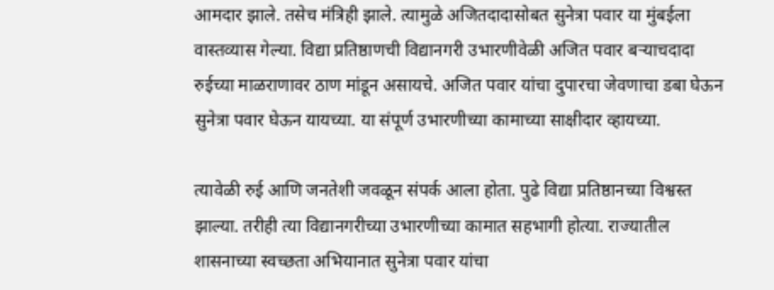आमदार झाले. तसेच मंत्रिही झाले. त्यामुळे अजितदादासोबत सुनेत्रा पवार या मुंबईला वास्तव्यास गेल्या. विद्या प्रतिष्ठाणची विद्यानगरी उभारणीवेळी अजित पवार बऱ्याचदादा रुईच्या माळराणावर ठाण मांडून असायचे. अजित पवार यांचा दुपारचा जेवणाचा डबा घेऊन सुनेत्रा पवार घेऊन यायच्या. या संपूर्ण उभारणीच्या कामाच्या साक्षीदार व्हायच्या.

त्यावेळी रुई आणि जनतेशी जवळून संपर्क आला होता. पुढे विद्या प्रतिष्ठानच्या विश्वस्त झाल्या. तरीही त्या विद्यानगरीच्या उभारणीच्या कामात सहभागी होत्या. राज्यातील शासनाच्या स्वच्छता अभियानात सुनेत्रा पवार यांचा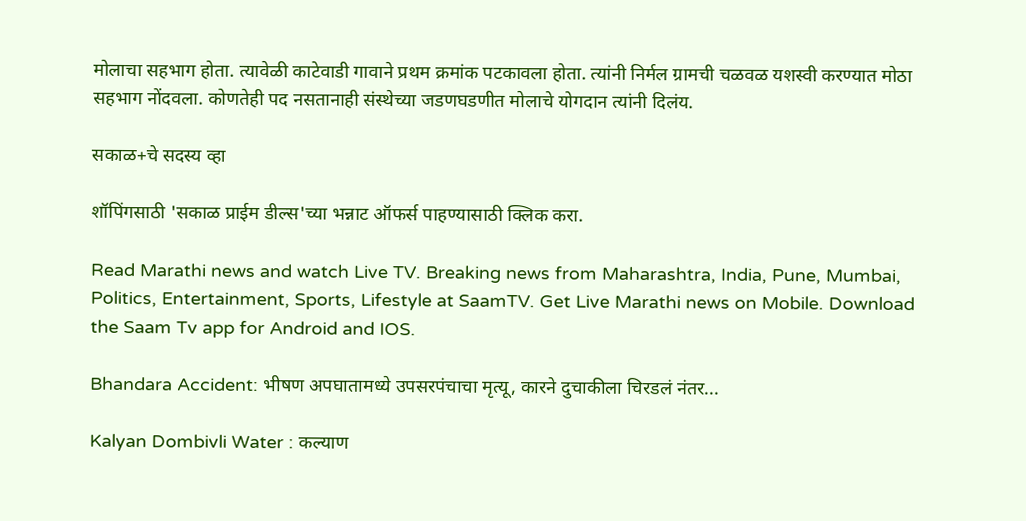मोलाचा सहभाग होता. त्यावेळी काटेवाडी गावाने प्रथम क्रमांक पटकावला होता. त्यांनी निर्मल ग्रामची चळवळ यशस्वी करण्यात मोठा सहभाग नोंदवला. कोणतेही पद नसतानाही संस्थेच्या जडणघडणीत मोलाचे योगदान त्यांनी दिलंय.

सकाळ+चे सदस्य व्हा

शॉपिंगसाठी 'सकाळ प्राईम डील्स'च्या भन्नाट ऑफर्स पाहण्यासाठी क्लिक करा.

Read Marathi news and watch Live TV. Breaking news from Maharashtra, India, Pune, Mumbai, Politics, Entertainment, Sports, Lifestyle at SaamTV. Get Live Marathi news on Mobile. Download the Saam Tv app for Android and IOS.

Bhandara Accident: भीषण अपघातामध्ये उपसरपंचाचा मृत्यू, कारने दुचाकीला चिरडलं नंतर...

Kalyan Dombivli Water : कल्याण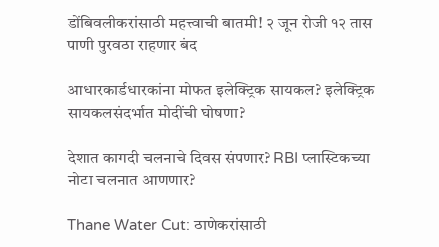डोंबिवलीकरांसाठी महत्त्वाची बातमी! २ जून रोजी १२ तास पाणी पुरवठा राहणार बंद

आधारकार्डधारकांना मोफत इलेक्ट्रिक सायकल? इलेक्ट्रिक सायकलसंदर्भात मोदींची घोषणा?

देशात कागदी चलनाचे दिवस संपणार? RBI प्लास्टिकच्या नोटा चलनात आणणार?

Thane Water Cut: ठाणेकरांसाठी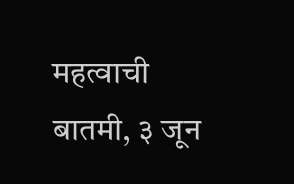महत्वाची बातमी, ३ जून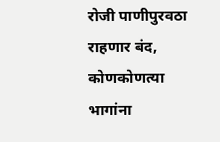रोजी पाणीपुरवठा राहणार बंद, कोणकोणत्या भागांना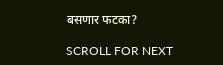बसणार फटका?

SCROLL FOR NEXT